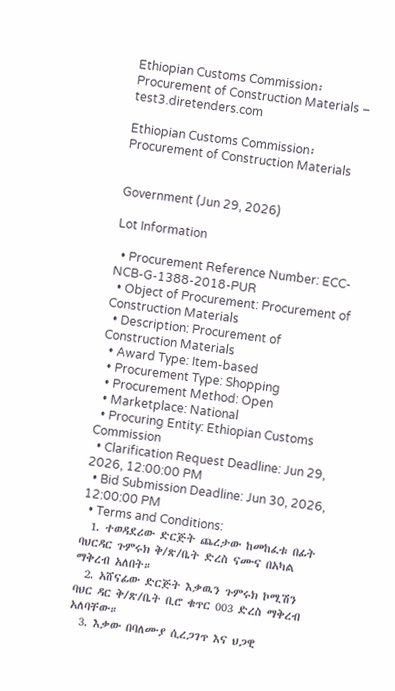Ethiopian Customs Commission፡ Procurement of Construction Materials – test3.diretenders.com

Ethiopian Customs Commission፡ Procurement of Construction Materials


Government (Jun 29, 2026)

Lot Information

  • Procurement Reference Number: ECC-NCB-G-1388-2018-PUR
  • Object of Procurement: Procurement of Construction Materials
  • Description: Procurement of Construction Materials
  • Award Type: Item-based
  • Procurement Type: Shopping
  • Procurement Method: Open
  • Marketplace: National
  • Procuring Entity: Ethiopian Customs Commission
  • Clarification Request Deadline: Jun 29, 2026, 12:00:00 PM
  • Bid Submission Deadline: Jun 30, 2026, 12:00:00 PM
  • Terms and Conditions:
  1. ተወዳደሪው ድርጅት ጨረታው ከመከፈቱ በፊት ባህርዳር ጉምሩክ ቅ/ጽ/ቤት ድረስ ናሙና በአካል ማቅረብ አለበት።
  2. አሸናፊው ድርጅት እቃዉን ጉምሩክ ኮሚሽን ባህር ዳር ቅ/ጽ/ቤት ቢሮ ቁጥር 003 ድረስ ማቅረብ አለባቸው።
  3. እቃው በባለሙያ ሲረጋገጥ እና ህጋዊ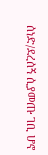ሰነድ/ደረሰኝ ሲያመጡ ገቢ ሆኖ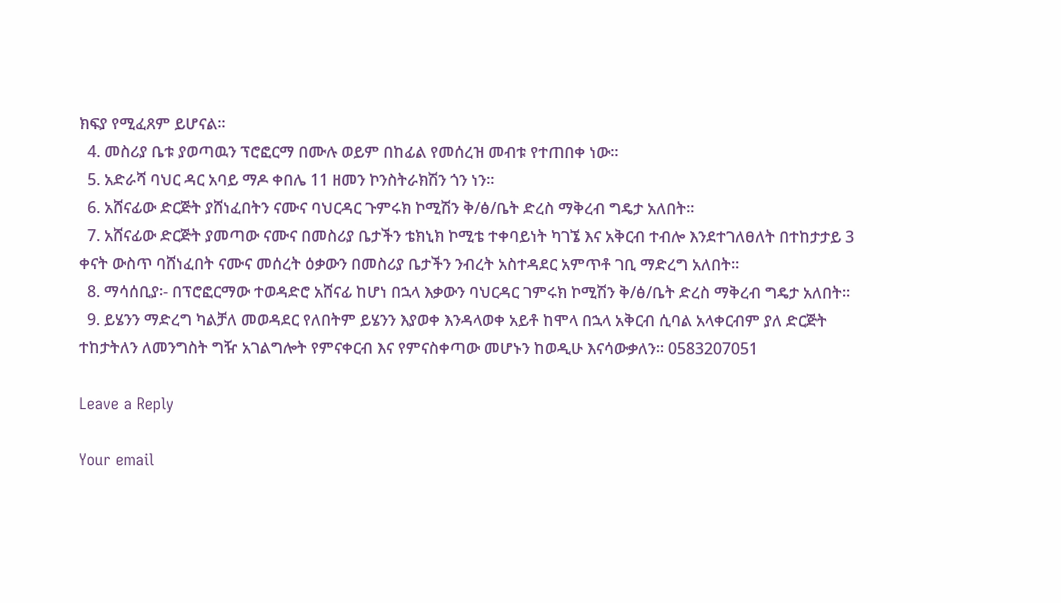ክፍያ የሚፈጸም ይሆናል።
  4. መስሪያ ቤቱ ያወጣዉን ፕሮፎርማ በሙሉ ወይም በከፊል የመሰረዝ መብቱ የተጠበቀ ነው።
  5. አድራሻ ባህር ዳር አባይ ማዶ ቀበሌ 11 ዘመን ኮንስትራክሽን ጎን ነን።
  6. አሸናፊው ድርጅት ያሸነፈበትን ናሙና ባህርዳር ጉምሩክ ኮሚሽን ቅ/ፅ/ቤት ድረስ ማቅረብ ግዴታ አለበት።
  7. አሸናፊው ድርጅት ያመጣው ናሙና በመስሪያ ቤታችን ቴክኒክ ኮሚቴ ተቀባይነት ካገኜ እና አቅርብ ተብሎ እንደተገለፀለት በተከታታይ 3 ቀናት ውስጥ ባሸነፈበት ናሙና መሰረት ዕቃውን በመስሪያ ቤታችን ንብረት አስተዳደር አምጥቶ ገቢ ማድረግ አለበት።
  8. ማሳሰቢያ፡- በፕሮፎርማው ተወዳድሮ አሸናፊ ከሆነ በኋላ እቃውን ባህርዳር ገምሩክ ኮሚሽን ቅ/ፅ/ቤት ድረስ ማቅረብ ግዴታ አለበት።
  9. ይሄንን ማድረግ ካልቻለ መወዳደር የለበትም ይሄንን እያወቀ እንዳላወቀ አይቶ ከሞላ በኋላ አቅርብ ሲባል አላቀርብም ያለ ድርጅት ተከታትለን ለመንግስት ግዥ አገልግሎት የምናቀርብ እና የምናስቀጣው መሆኑን ከወዲሁ እናሳውቃለን። 0583207051

Leave a Reply

Your email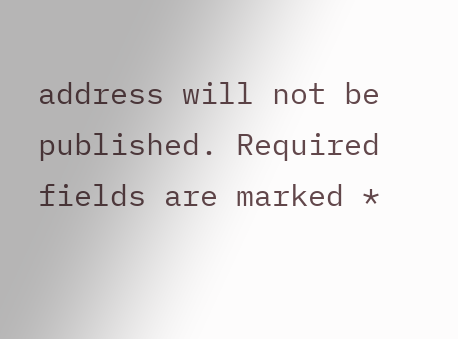address will not be published. Required fields are marked *